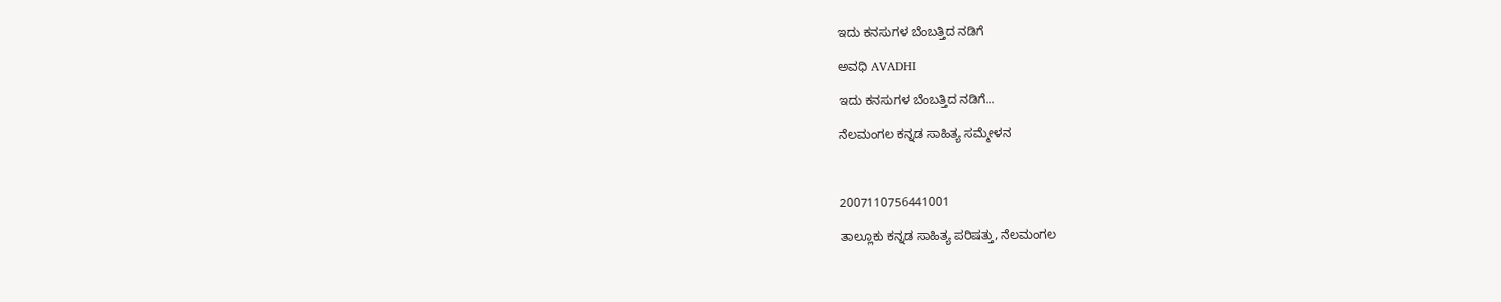ಇದು ಕನಸುಗಳ ಬೆಂಬತ್ತಿದ ನಡಿಗೆ‍

ಅವಧಿ AVADHI

ಇದು ಕನಸುಗಳ ಬೆಂಬತ್ತಿದ ನಡಿಗೆ...

ನೆಲಮಂಗಲ ಕನ್ನಡ ಸಾಹಿತ್ಯ ಸಮ್ಮೇಳನ



2007110756441001

ತಾಲ್ಲೂಕು ಕನ್ನಡ ಸಾಹಿತ್ಯ ಪರಿಷತ್ತು, ನೆಲಮಂಗಲ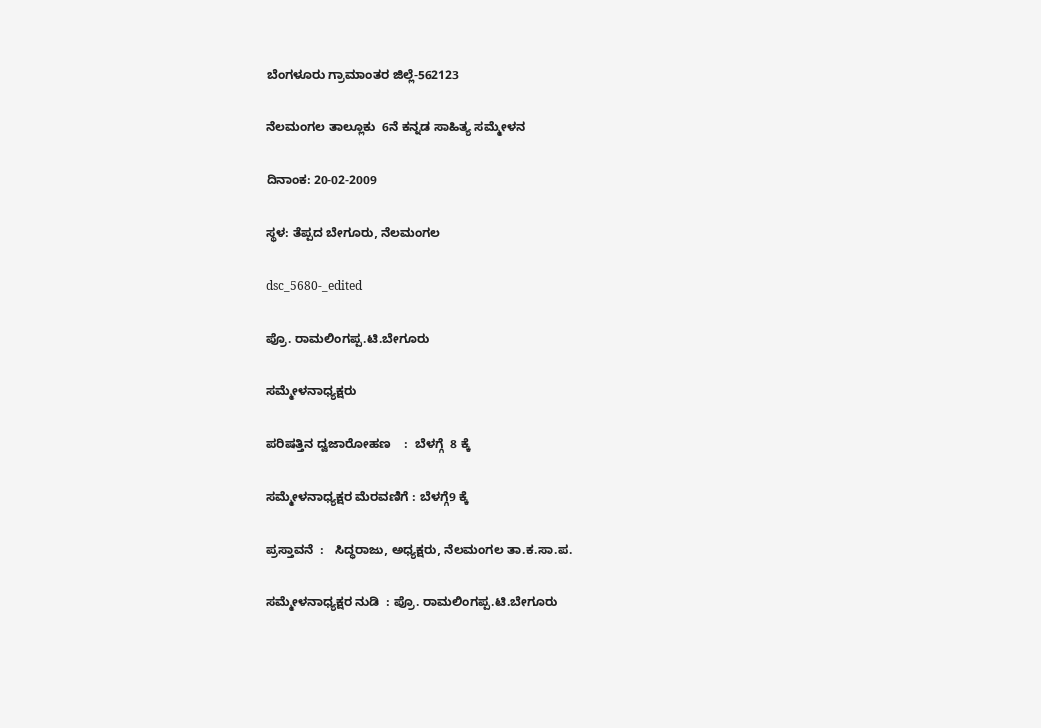ಬೆಂಗಳೂರು ಗ್ರಾಮಾಂತರ ಜಿಲ್ಲೆ-562123

ನೆಲಮಂಗಲ ತಾಲ್ಲೂಕು  6ನೆ ಕನ್ನಡ ಸಾಹಿತ್ಯ ಸಮ್ಮೇಳನ

ದಿನಾಂಕ: 20-02-2009

ಸ್ಥಳ: ತೆಪ್ಪದ ಬೇಗೂರು, ನೆಲಮಂಗಲ

dsc_5680-_edited

ಪ್ರೊ. ರಾಮಲಿಂಗಪ್ಪ.ಟಿ.ಬೇಗೂರು

ಸಮ್ಮೇಳನಾಧ್ಯಕ್ಷರು

ಪರಿಷತ್ತಿನ ದ್ವಜಾರೋಹಣ    :  ಬೆಳಗ್ಗೆ  8 ಕ್ಕೆ

ಸಮ್ಮೇಳನಾಧ್ಯಕ್ಷರ ಮೆರವಣಿಗೆ : ಬೆಳಗ್ಗೆ9 ಕ್ಕೆ

ಪ್ರಸ್ತಾವನೆ  :   ಸಿದ್ಧರಾಜು, ಅಧ್ಯಕ್ಷರು, ನೆಲಮಂಗಲ ತಾ.ಕ.ಸಾ.ಪ.

ಸಮ್ಮೇಳನಾಧ್ಯಕ್ಷರ ನುಡಿ  : ಪ್ರೊ. ರಾಮಲಿಂಗಪ್ಪ.ಟಿ.ಬೇಗೂರು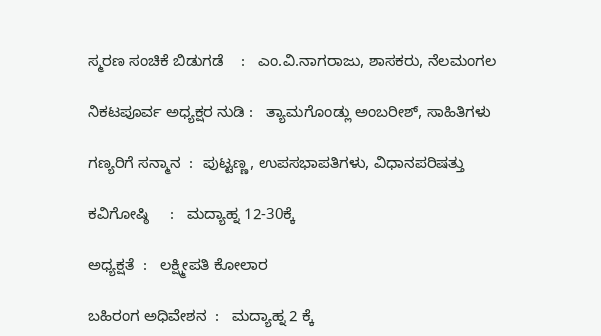ಸ್ಮರಣ ಸಂಚಿಕೆ ಬಿಡುಗಡೆ    :   ಎಂ.ವಿ.ನಾಗರಾಜು, ಶಾಸಕರು, ನೆಲಮಂಗಲ

ನಿಕಟಪೂರ್ವ ಅಧ್ಯಕ್ಷರ ನುಡಿ :   ತ್ಯಾಮಗೊಂಡ್ಲು ಅಂಬರೀಶ್, ಸಾಹಿತಿಗಳು

ಗಣ್ಯರಿಗೆ ಸನ್ಮಾನ  :  ಪುಟ್ಟಣ್ಣ, ಉಪಸಭಾಪತಿಗಳು, ವಿಧಾನಪರಿಷತ್ತು

ಕವಿಗೋಷ್ಠಿ     :   ಮದ್ಯಾಹ್ನ 12-30ಕ್ಕೆ

ಅಧ್ಯಕ್ಷತೆ  :   ಲಕ್ಷ್ಮೀಪತಿ ಕೋಲಾರ

ಬಹಿರಂಗ ಅಧಿವೇಶನ  :   ಮದ್ಯಾಹ್ನ 2 ಕ್ಕೆ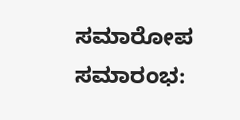ಸಮಾರೋಪ ಸಮಾರಂಭ: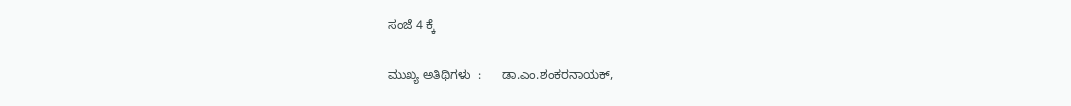ಸಂಜೆ 4 ಕ್ಕೆ

ಮುಖ್ಯ ಅತಿಥಿಗಳು  :      ಡಾ.ಎಂ.ಶಂಕರನಾಯಕ್,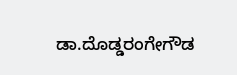ಡಾ.ದೊಡ್ಡರಂಗೇಗೌಡ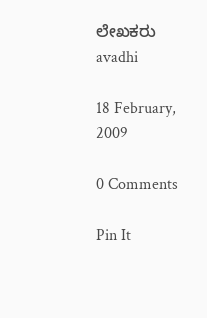ಲೇಖಕರು avadhi

18 February, 2009

0 Comments

Pin It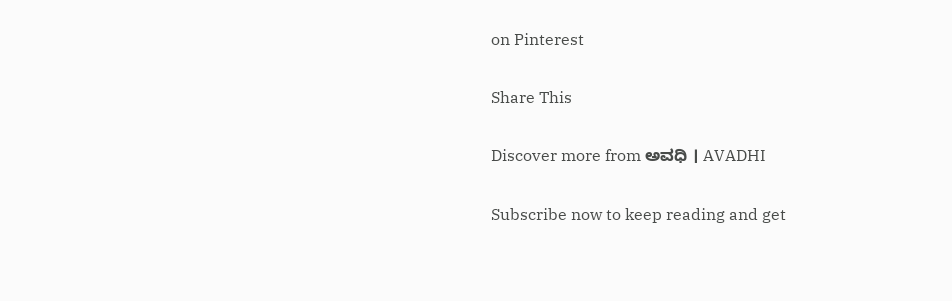on Pinterest

Share This

Discover more from ಅವಧಿ । AVADHI

Subscribe now to keep reading and get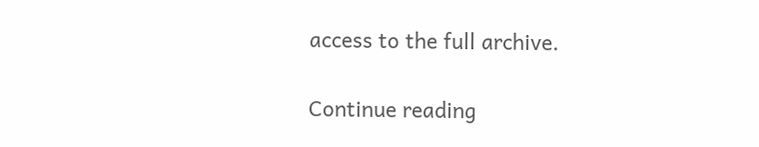access to the full archive.

Continue reading